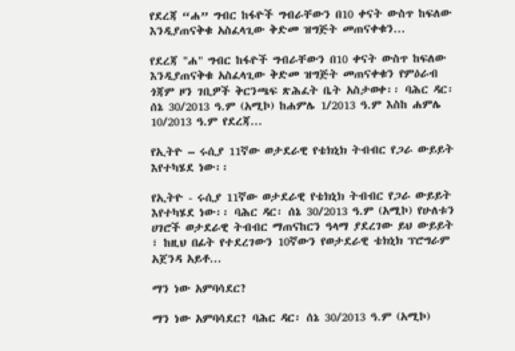የደረጃ “ሐ” ግብር ከፋዮች ግብራቸውን በ10 ቀናት ውስጥ ከፍለው እንዲያጠናቅቁ አስፈላጊው ቅድመ ዝግጅት መጠናቀቁን...

የደረጃ "ሐ" ግብር ከፋዮች ግብራቸውን በ10 ቀናት ውስጥ ከፍለው እንዲያጠናቅቁ አስፈላጊው ቅድመ ዝግጅት መጠናቀቁን የምዕራብ ጎጃም ዞን ገቢዎች ቅርንጫፍ ጽሕፈት ቤት አስታወቀ፡፡ ባሕር ዳር፡ ሰኔ 30/2013 ዓ.ም (አሚኮ) ከሐምሌ 1/2013 ዓ.ም እስከ ሐምሌ 10/2013 ዓ.ም የደረጃ...

የኢትዮ – ሩሲያ 11ኛው ወታደራዊ የቴክኒክ ትብብር የጋራ ውይይት እየተካሄደ ነው፡፡

የኢትዮ - ሩሲያ 11ኛው ወታደራዊ የቴክኒክ ትብብር የጋራ ውይይት እየተካሄደ ነው፡፡ ባሕር ዳር፡ ሰኔ 30/2013 ዓ.ም (አሚኮ) የሁለቱን ሀገሮች ወታደራዊ ትብብር ማጠናከርን ዓላማ ያደረገው ይህ ውይይት ፣ ከዚህ በፊት የተደረገውን 10ኛውን የወታደራዊ ቴክኒክ ፕሮግራም አጀንዳ አይቶ...

ማን ነው አምባሳደር?

ማን ነው አምባሳደር? ባሕር ዳር፡ ሰኔ 30/2013 ዓ.ም (አሚኮ)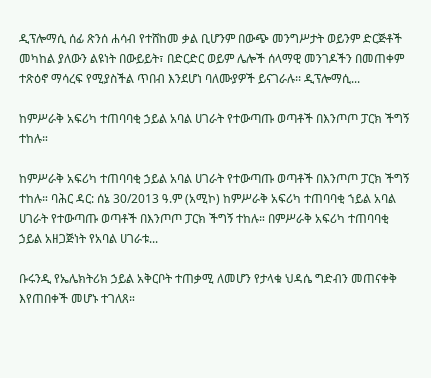ዲፕሎማሲ ሰፊ ጽንሰ ሐሳብ የተሸከመ ቃል ቢሆንም በውጭ መንግሥታት ወይንም ድርጅቶች መካከል ያለውን ልዩነት በውይይት፣ በድርድር ወይም ሌሎች ሰላማዊ መንገዶችን በመጠቀም ተጽዕኖ ማሳረፍ የሚያስችል ጥበብ እንደሆነ ባለሙያዎች ይናገራሉ፡፡ ዲፕሎማሲ...

ከምሥራቅ አፍሪካ ተጠባባቂ ኃይል አባል ሀገራት የተውጣጡ ወጣቶች በእንጦጦ ፓርክ ችግኝ ተከሉ።

ከምሥራቅ አፍሪካ ተጠባባቂ ኃይል አባል ሀገራት የተውጣጡ ወጣቶች በእንጦጦ ፓርክ ችግኝ ተከሉ። ባሕር ዳር: ሰኔ 30/2013 ዓ.ም (አሚኮ) ከምሥራቅ አፍሪካ ተጠባባቂ ኀይል አባል ሀገራት የተውጣጡ ወጣቶች በእንጦጦ ፓርክ ችግኝ ተከሉ። በምሥራቅ አፍሪካ ተጠባባቂ ኃይል አዘጋጅነት የአባል ሀገራቱ...

ቡሩንዲ የኤሌክትሪክ ኃይል አቅርቦት ተጠቃሚ ለመሆን የታላቁ ህዳሴ ግድብን መጠናቀቅ እየጠበቀች መሆኑ ተገለጸ።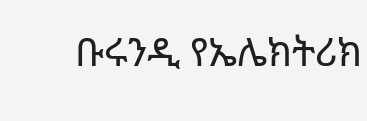ቡሩንዲ የኤሌክትሪክ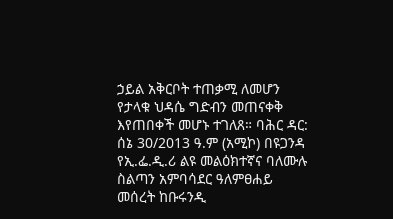ኃይል አቅርቦት ተጠቃሚ ለመሆን የታላቁ ህዳሴ ግድብን መጠናቀቅ እየጠበቀች መሆኑ ተገለጸ። ባሕር ዳር: ሰኔ 30/2013 ዓ.ም (አሚኮ) በዩጋንዳ የኢ.ፌ.ዲ.ሪ ልዩ መልዕክተኛና ባለሙሉ ስልጣን አምባሳደር ዓለምፀሐይ መሰረት ከቡሩንዲ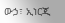ውኃ፣ ኢነርጂ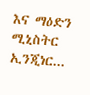እና ማዕድን ሚኒስትር ኢንጂነር...